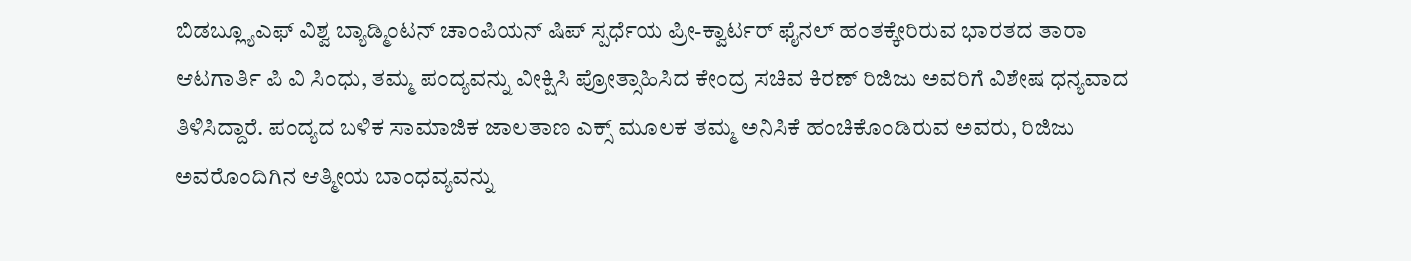ಬಿಡಬ್ಲ್ಯೂಎಫ್ ವಿಶ್ವ ಬ್ಯಾಡ್ಮಿಂಟನ್ ಚಾಂಪಿಯನ್ ಷಿಪ್ ಸ್ಪರ್ಧೆಯ ಪ್ರೀ-ಕ್ವಾರ್ಟರ್ ಫೈನಲ್ ಹಂತಕ್ಕೇರಿರುವ ಭಾರತದ ತಾರಾ ಆಟಗಾರ್ತಿ ಪಿ ವಿ ಸಿಂಧು, ತಮ್ಮ ಪಂದ್ಯವನ್ನು ವೀಕ್ಷಿಸಿ ಪ್ರೋತ್ಸಾಹಿಸಿದ ಕೇಂದ್ರ ಸಚಿವ ಕಿರಣ್ ರಿಜಿಜು ಅವರಿಗೆ ವಿಶೇಷ ಧನ್ಯವಾದ ತಿಳಿಸಿದ್ದಾರೆ. ಪಂದ್ಯದ ಬಳಿಕ ಸಾಮಾಜಿಕ ಜಾಲತಾಣ ಎಕ್ಸ್ ಮೂಲಕ ತಮ್ಮ ಅನಿಸಿಕೆ ಹಂಚಿಕೊಂಡಿರುವ ಅವರು, ರಿಜಿಜು ಅವರೊಂದಿಗಿನ ಆತ್ಮೀಯ ಬಾಂಧವ್ಯವನ್ನು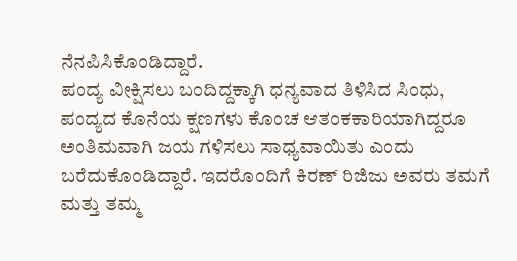ನೆನಪಿಸಿಕೊಂಡಿದ್ದಾರೆ.
ಪಂದ್ಯ ವೀಕ್ಷಿಸಲು ಬಂದಿದ್ದಕ್ಕಾಗಿ ಧನ್ಯವಾದ ತಿಳಿಸಿದ ಸಿಂಧು, ಪಂದ್ಯದ ಕೊನೆಯ ಕ್ಷಣಗಳು ಕೊಂಚ ಆತಂಕಕಾರಿಯಾಗಿದ್ದರೂ ಅಂತಿಮವಾಗಿ ಜಯ ಗಳಿಸಲು ಸಾಧ್ಯವಾಯಿತು ಎಂದು ಬರೆದುಕೊಂಡಿದ್ದಾರೆ. ಇದರೊಂದಿಗೆ ಕಿರಣ್ ರಿಜಿಜು ಅವರು ತಮಗೆ ಮತ್ತು ತಮ್ಮ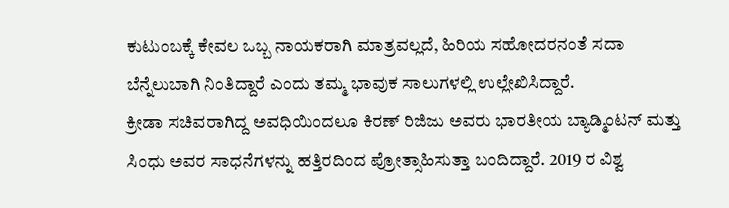ಕುಟುಂಬಕ್ಕೆ ಕೇವಲ ಒಬ್ಬ ನಾಯಕರಾಗಿ ಮಾತ್ರವಲ್ಲದೆ, ಹಿರಿಯ ಸಹೋದರನಂತೆ ಸದಾ ಬೆನ್ನೆಲುಬಾಗಿ ನಿಂತಿದ್ದಾರೆ ಎಂದು ತಮ್ಮ ಭಾವುಕ ಸಾಲುಗಳಲ್ಲಿ ಉಲ್ಲೇಖಿಸಿದ್ದಾರೆ.
ಕ್ರೀಡಾ ಸಚಿವರಾಗಿದ್ದ ಅವಧಿಯಿಂದಲೂ ಕಿರಣ್ ರಿಜಿಜು ಅವರು ಭಾರತೀಯ ಬ್ಯಾಡ್ಮಿಂಟನ್ ಮತ್ತು ಸಿಂಧು ಅವರ ಸಾಧನೆಗಳನ್ನು ಹತ್ತಿರದಿಂದ ಪ್ರೋತ್ಸಾಹಿಸುತ್ತಾ ಬಂದಿದ್ದಾರೆ. 2019 ರ ವಿಶ್ವ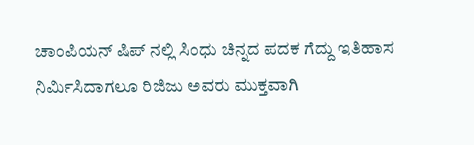ಚಾಂಪಿಯನ್ ಷಿಪ್ ನಲ್ಲಿ ಸಿಂಧು ಚಿನ್ನದ ಪದಕ ಗೆದ್ದು ಇತಿಹಾಸ ನಿರ್ಮಿಸಿದಾಗಲೂ ರಿಜಿಜು ಅವರು ಮುಕ್ತವಾಗಿ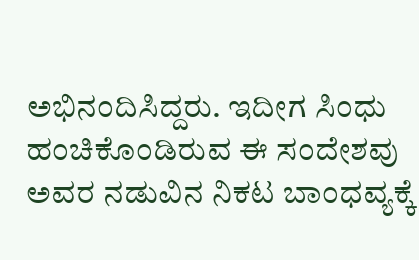ಅಭಿನಂದಿಸಿದ್ದರು. ಇದೀಗ ಸಿಂಧು ಹಂಚಿಕೊಂಡಿರುವ ಈ ಸಂದೇಶವು ಅವರ ನಡುವಿನ ನಿಕಟ ಬಾಂಧವ್ಯಕ್ಕೆ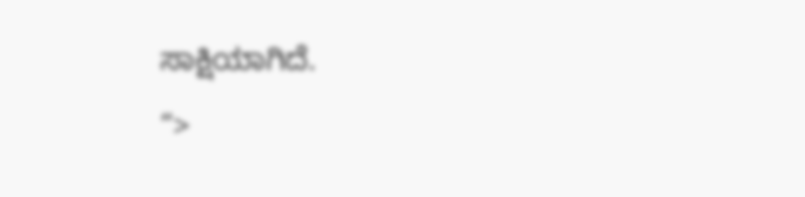ಸಾಕ್ಷಿಯಾಗಿದೆ.
“>